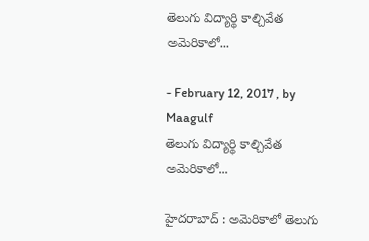తెలుగు విద్యార్థి కాల్చివేత అమెరికాలో...

- February 12, 2017 , by Maagulf
తెలుగు విద్యార్థి కాల్చివేత అమెరికాలో...

హైదరాబాద్ : అమెరికాలో తెలుగు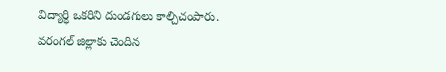విద్యార్ధి ఒకరిని దుండగులు కాల్చిచంపారు. వరంగల్ జిల్లాకు చెందిన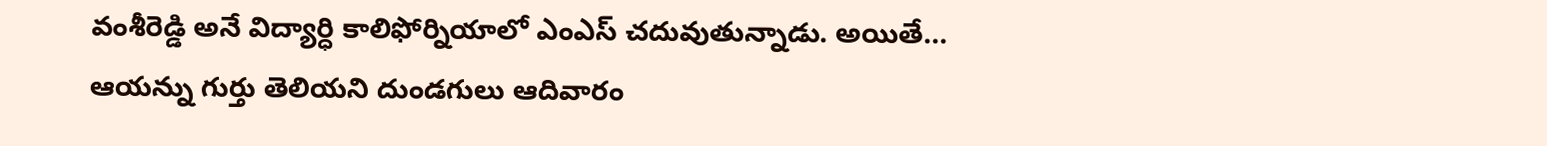వంశీరెడ్డి అనే విద్యార్ధి కాలిఫోర్నియాలో ఎంఎస్ చదువుతున్నాడు. అయితే... ఆయన్ను గుర్తు తెలియని దుండగులు ఆదివారం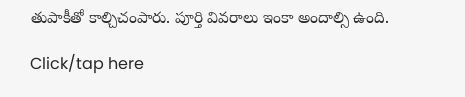తుపాకీతో కాల్చిచంపారు. పూర్తి వివరాలు ఇంకా అందాల్సి ఉంది.

Click/tap here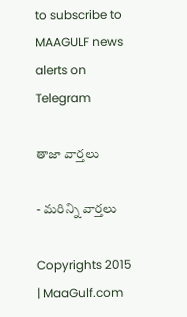to subscribe to MAAGULF news alerts on Telegram

తాజా వార్తలు

- మరిన్ని వార్తలు

Copyrights 2015 | MaaGulf.com